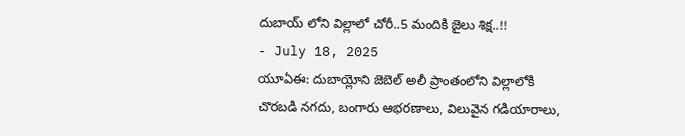దుబాయ్ లోని విల్లాలో చోరీ..5 మందికి జైలు శిక్ష..!!
- July 18, 2025
యూఏఈ: దుబాయ్లోని జెబెల్ అలీ ప్రాంతంలోని విల్లాలోకి చొరబడి నగదు, బంగారు ఆభరణాలు, విలువైన గడియారాలు,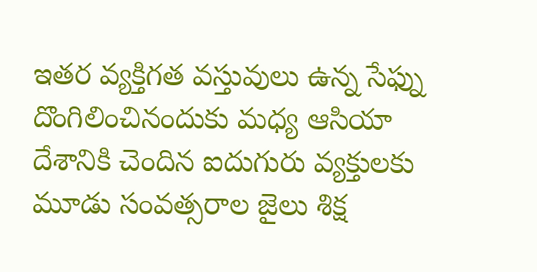ఇతర వ్యక్తిగత వస్తువులు ఉన్న సేఫ్ను దొంగిలించినందుకు మధ్య ఆసియా దేశానికి చెందిన ఐదుగురు వ్యక్తులకు మూడు సంవత్సరాల జైలు శిక్ష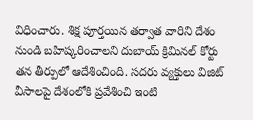విధించారు. శిక్ష పూర్తయిన తర్వాత వారిని దేశం నుండి బహిష్కరించాలని దుబాయ్ క్రిమినల్ కోర్టు తన తీర్పులో ఆదేశించింది. సదరు వ్యక్తులు విజిట్ వీసాలపై దేశంలోకి ప్రవేశించి ఇంటి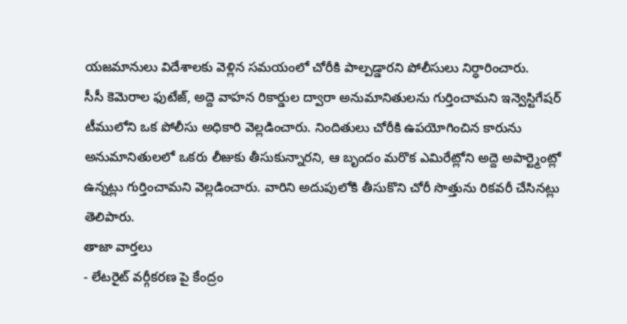యజమానులు విదేశాలకు వెళ్లిన సమయంలో చోరీకి పాల్పడ్డారని పోలీసులు నిర్ధారించారు.
సీసీ కెమెరాల ఫుటేజ్, అద్దె వాహన రికార్డుల ద్వారా అనుమానితులను గుర్తించామని ఇన్వెస్టిగేషర్ టీములోని ఒక పోలీసు అధికారి వెల్లడించారు. నిందితులు చోరీకి ఉపయోగించిన కారును అనుమానితులలో ఒకరు లీజుకు తీసుకున్నారని, ఆ బృందం మరొక ఎమిరేట్లోని అద్దె అపార్ట్మెంట్లో ఉన్నట్లు గుర్తించామని వెల్లడించారు. వారిని అదుపులోకి తీసుకొని చోరీ సొత్తును రికవరీ చేసినట్లు తెలిపారు.
తాజా వార్తలు
- లేటరైట్ వర్గీకరణ పై కేంద్రం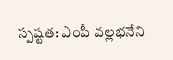స్పష్టత: ఎంపీ వల్లభనేని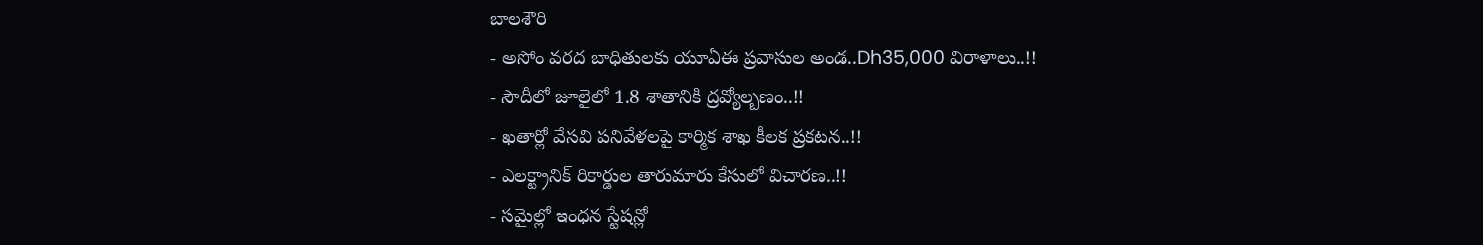బాలశౌరి
- అసోం వరద బాధితులకు యూఏఈ ప్రవాసుల అండ..Dh35,000 విరాళాలు..!!
- సౌదీలో జూలైలో 1.8 శాతానికి ద్రవ్యోల్బణం..!!
- ఖతార్లో వేసవి పనివేళలపై కార్మిక శాఖ కీలక ప్రకటన..!!
- ఎలక్ట్రానిక్ రికార్డుల తారుమారు కేసులో విచారణ..!!
- సమైల్లో ఇంధన స్టేషన్లో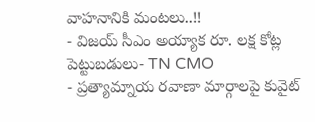వాహనానికి మంటలు..!!
- విజయ్ సీఎం అయ్యాక రూ. లక్ష కోట్ల పెట్టుబడులు- TN CMO
- ప్రత్యామ్నాయ రవాణా మార్గాలపై కువైట్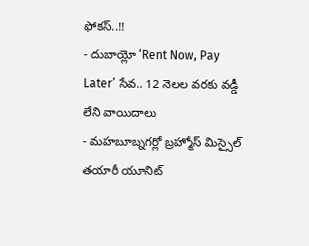ఫోకస్..!!
- దుబాయ్లో ‘Rent Now, Pay Later’ సేవ.. 12 నెలల వరకు వడ్డీ లేని వాయిదాలు
- మహబూబ్నగర్లో బ్రహ్మోస్ మిస్సైల్ తయారీ యూనిట్